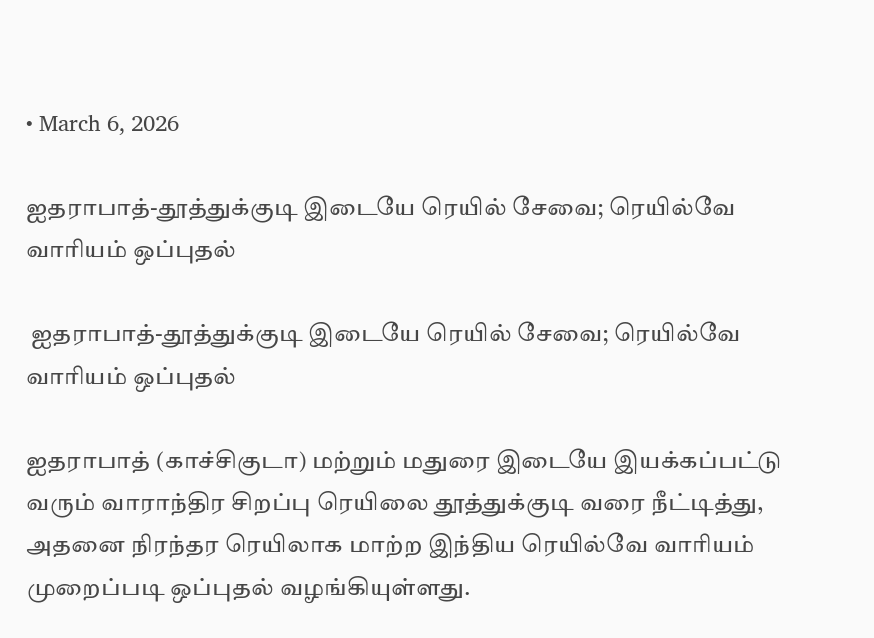• March 6, 2026

ஐதராபாத்-தூத்துக்குடி இடையே ரெயில் சேவை; ரெயில்வே வாரியம் ஒப்புதல்

 ஐதராபாத்-தூத்துக்குடி இடையே ரெயில் சேவை; ரெயில்வே வாரியம் ஒப்புதல்

ஐதராபாத் (காச்சிகுடா) மற்றும் மதுரை இடையே இயக்கப்பட்டு வரும் வாராந்திர சிறப்பு ரெயிலை தூத்துக்குடி வரை நீட்டித்து, அதனை நிரந்தர ரெயிலாக மாற்ற இந்திய ரெயில்வே வாரியம் முறைப்படி ஒப்புதல் வழங்கியுள்ளது.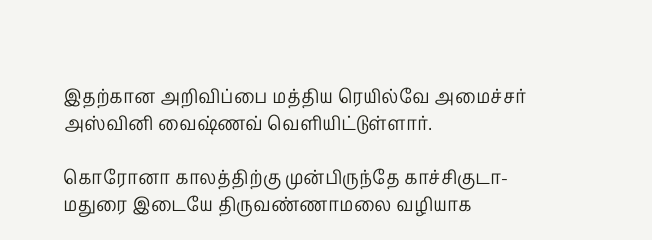இதற்கான அறிவிப்பை மத்திய ரெயில்வே அமைச்சர் அஸ்வினி வைஷ்ணவ் வெளியிட்டுள்ளார்.

கொரோனா காலத்திற்கு முன்பிருந்தே காச்சிகுடா-மதுரை இடையே திருவண்ணாமலை வழியாக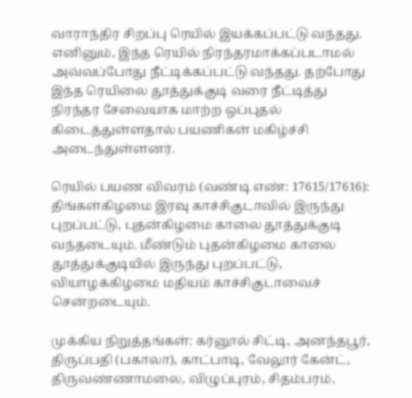வாராந்திர சிறப்பு ரெயில் இயக்கப்பட்டு வந்தது. எனினும், இந்த ரெயில் நிரந்தரமாக்கப்படாமல் அவ்வப்போது நீட்டிக்கப்பட்டு வந்தது. தற்போது இந்த ரெயிலை தூத்துக்குடி வரை நீட்டித்து நிரந்தர சேவையாக மாற்ற ஒப்புதல் கிடைத்துள்ளதால் பயணிகள் மகிழ்ச்சி அடைந்துள்ளனர்.

ரெயில் பயண விவரம் (வண்டி எண்: 17615/17616): திங்கள்கிழமை இரவு காச்சிகுடாவில் இருந்து புறப்பட்டு, புதன்கிழமை காலை தூத்துக்குடி  வந்தடையும். மீண்டும் புதன்கிழமை காலை தூத்துக்குடியில் இருந்து புறப்பட்டு, வியாழக்கிழமை மதியம் காச்சிகுடாவைச் சென்றடையும்.

முக்கிய நிறுத்தங்கள்: கர்னூல் சிட்டி, அனந்தபூர், திருப்பதி (பகாலா), காட்பாடி, வேலூர் கேன்ட், திருவண்ணாமலை, விழுப்புரம், சிதம்பரம்,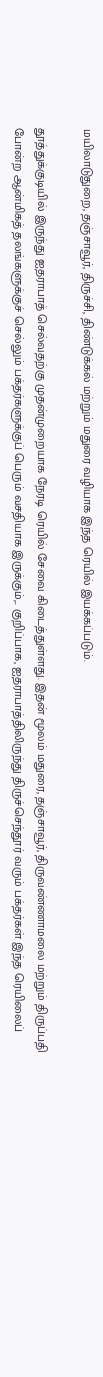மயிலாடுதுறை, தஞ்சாவூர், திருச்சி, திண்டுக்கல் மற்றும் மதுரை வழியாக இந்த ரெயில் இயக்கப்படும்.

தூத்துக்குடியில் இருந்து ஐதராபாத் செல்வதற்கு முதன்முறையாக நேரடி ரெயில் சேவை கிடைத்துள்ளது. இதன் மூலம் மதுரை, தஞ்சாவூர், திருவண்ணாமலை மற்றும் திருப்பதி போன்ற ஆன்மிகத் தலங்களுக்குச் செல்லும் பக்தர்களுக்குப் பெரும் வசதியாக இருக்கும்,.. குறிப்பாக, ஐதராபாத்திலிருந்து திருச்செந்தூர் வரும் பக்தர்கள் இந்த ரெயிலைப்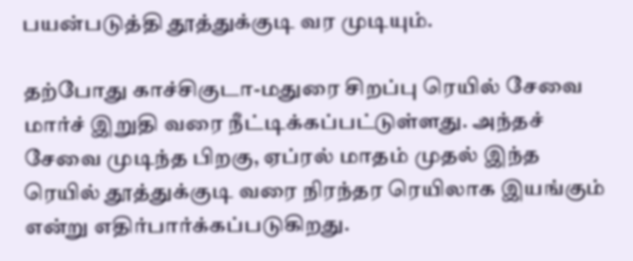பயன்படுத்தி தூத்துக்குடி வர முடியும்.

தற்போது காச்சிகுடா-மதுரை சிறப்பு ரெயில் சேவை மார்ச் இறுதி வரை நீட்டிக்கப்பட்டுள்ளது. அந்தச் சேவை முடிந்த பிறகு, ஏப்ரல் மாதம் முதல் இந்த ரெயில் தூத்துக்குடி வரை நிரந்தர ரெயிலாக இயங்கும் என்று எதிர்பார்க்கப்படுகிறது.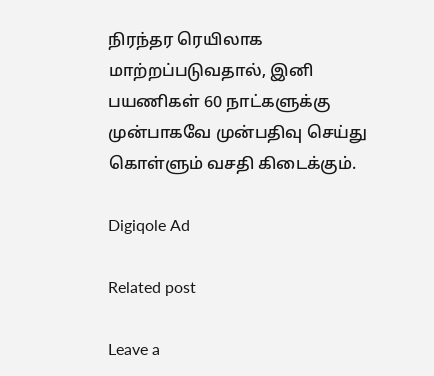நிரந்தர ரெயிலாக மாற்றப்படுவதால், இனி பயணிகள் 60 நாட்களுக்கு முன்பாகவே முன்பதிவு செய்து கொள்ளும் வசதி கிடைக்கும்.

Digiqole Ad

Related post

Leave a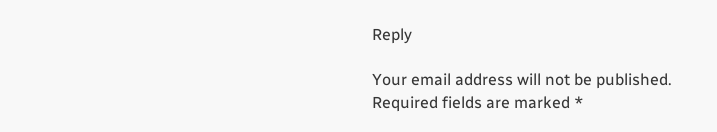Reply

Your email address will not be published. Required fields are marked *